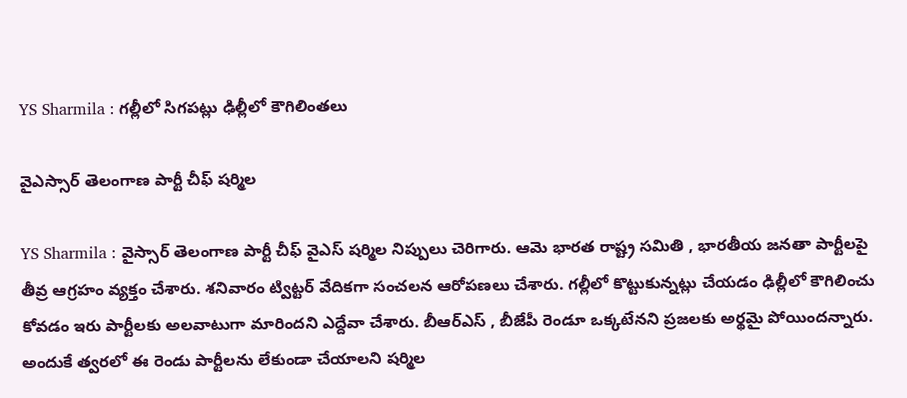YS Sharmila : గ‌ల్లీలో సిగ‌ప‌ట్లు ఢిల్లీలో కౌగిలింత‌లు

వైఎస్సార్ తెలంగాణ పార్టీ చీఫ్ ష‌ర్మిల

YS Sharmila : వైస్సార్ తెలంగాణ పార్టీ చీఫ్ వైఎస్ ష‌ర్మిల నిప్పులు చెరిగారు. ఆమె భార‌త రాష్ట్ర స‌మితి , భార‌తీయ జ‌న‌తా పార్టీల‌పై తీవ్ర ఆగ్ర‌హం వ్య‌క్తం చేశారు. శ‌నివారం ట్విట్ట‌ర్ వేదిక‌గా సంచ‌ల‌న ఆరోప‌ణ‌లు చేశారు. గ‌ల్లీలో కొట్టుకున్న‌ట్లు చేయ‌డం ఢిల్లీలో కౌగిలించు కోవ‌డం ఇరు పార్టీల‌కు అల‌వాటుగా మారింద‌ని ఎద్దేవా చేశారు. బీఆర్ఎస్ , బీజేపీ రెండూ ఒక్క‌టేన‌ని ప్ర‌జ‌ల‌కు అర్థ‌మై పోయింద‌న్నారు. అందుకే త్వ‌ర‌లో ఈ రెండు పార్టీల‌ను లేకుండా చేయాల‌ని ష‌ర్మిల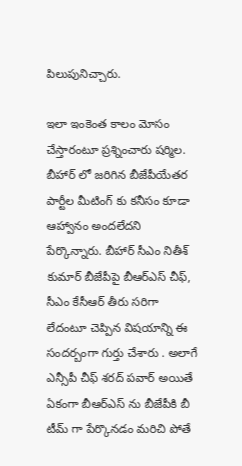పిలుపునిచ్చారు.

ఇలా ఇంకెంత కాలం మోసం చేస్తారంటూ ప్ర‌శ్నించారు ష‌ర్మిల‌. బీహార్ లో జ‌రిగిన బీజేపీయేత‌ర పార్టీల మీటింగ్ కు క‌నీసం కూడా ఆహ్వానం అంద‌లేద‌ని పేర్కొన్నారు. బీహార్ సీఎం నితీశ్ కుమార్ బీజేపీపై బీఆర్ఎస్ చీఫ్‌, సీఎం కేసీఆర్ తీరు స‌రిగా లేదంటూ చెప్పిన విష‌యాన్ని ఈ సంద‌ర్బంగా గుర్తు చేశారు . అలాగే ఎన్సీపీ చీఫ్ శ‌ర‌ద్ ప‌వార్ అయితే ఏకంగా బీఆర్ఎస్ ను బీజేపీకి బీ టీమ్ గా పేర్కొన‌డం మ‌రిచి పోతే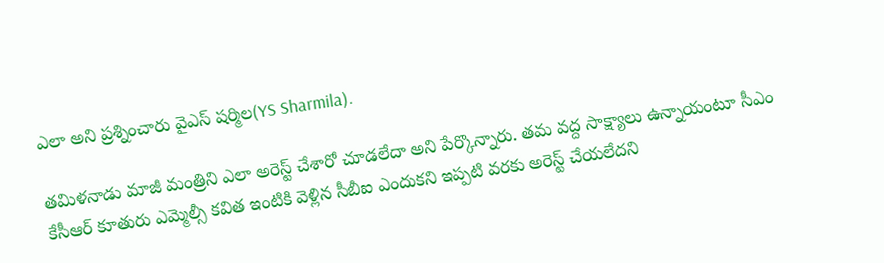ఎలా అని ప్ర‌శ్నించారు వైఎస్ ష‌ర్మిల‌(YS Sharmila).

త‌మిళ‌నాడు మాజీ మంత్రిని ఎలా అరెస్ట్ చేశారో చూడ‌లేదా అని పేర్కొన్నారు. త‌మ వ‌ద్ద సాక్ష్యాలు ఉన్నాయంటూ సీఎం కేసీఆర్ కూతురు ఎమ్మెల్సీ క‌విత ఇంటికి వెళ్లిన సీబీఐ ఎందుక‌ని ఇప్ప‌టి వ‌ర‌కు అరెస్ట్ చేయ‌లేద‌ని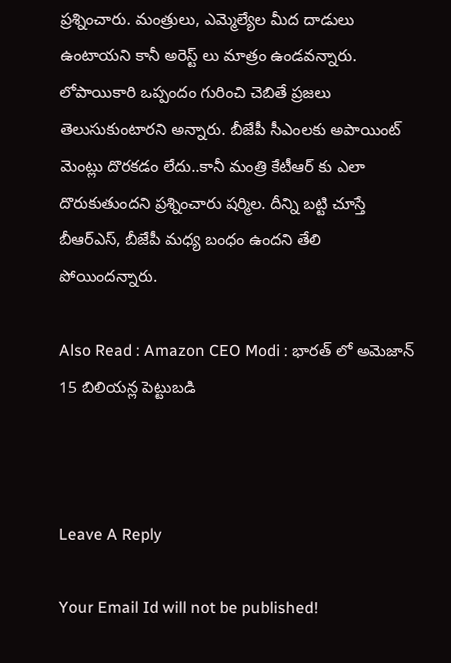ప్ర‌శ్నించారు. మంత్రులు, ఎమ్మెల్యేల మీద దాడులు ఉంటాయ‌ని కానీ అరెస్ట్ లు మాత్రం ఉండ‌వ‌న్నారు. లోపాయికారి ఒప్పందం గురించి చెబితే ప్ర‌జ‌లు తెలుసుకుంటార‌ని అన్నారు. బీజేపీ సీఎంల‌కు అపాయింట్ మెంట్లు దొర‌కడం లేదు..కానీ మంత్రి కేటీఆర్ కు ఎలా దొరుకుతుంద‌ని ప్ర‌శ్నించారు ష‌ర్మిల‌. దీన్ని బ‌ట్టి చూస్తే బీఆర్ఎస్, బీజేపీ మ‌ధ్య బంధం ఉంద‌ని తేలి పోయింద‌న్నారు.

Also Read : Amazon CEO Modi : భార‌త్ లో అమెజాన్ 15 బిలియ‌న్ల పెట్టుబ‌డి



Leave A Reply

Your Email Id will not be published!